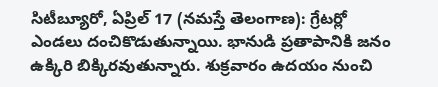సిటీబ్యూరో, ఏప్రిల్ 17 (నమస్తే తెలంగాణ): గ్రేటర్లో ఎండలు దంచికొడుతున్నాయి. భానుడి ప్రతాపానికి జనం ఉక్కిరి బిక్కిరవుతున్నారు. శుక్రవారం ఉదయం నుంచి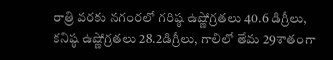రాత్రి వరకు నగంరలో గరిష్ఠ ఉష్ణోగ్రతలు 40.6 డిగ్రీలు, కనిష్ఠ ఉష్ణోగ్రతలు 28.2డిగ్రీలు, గాలిలో తేమ 29శాతంగా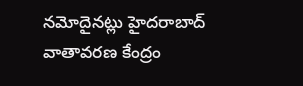నమోదైనట్లు హైదరాబాద్ వాతావరణ కేంద్రం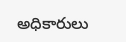అధికారులు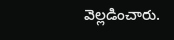వెల్లడించారు.